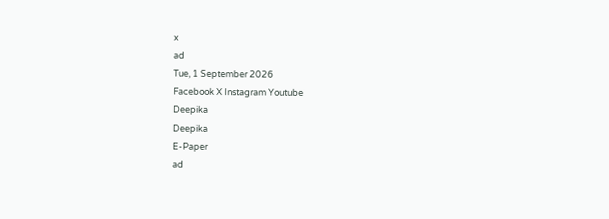x
ad
Tue, 1 September 2026
Facebook X Instagram Youtube
Deepika
Deepika
E-Paper
ad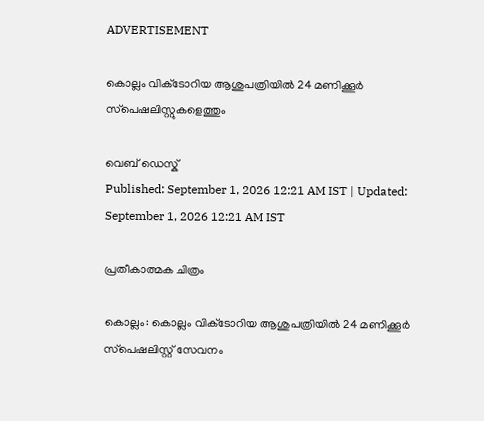ADVERTISEMENT

കൊല്ലം വിക്‌ടോറിയ ആശുപത്രിയില്‍ 24 മണിക്കൂര്‍ സ്‌പെഷലിസ്റ്റുകളെത്തും

വെബ് ഡെസ്ക്
Published: September 1, 2026 12:21 AM IST | Updated: September 1, 2026 12:21 AM IST

പ്രതീകാത്മക ചിത്രം

കൊല്ലം: കൊല്ലം വിക്‌ടോറിയ ആശുപത്രിയില്‍ 24 മണിക്കൂര്‍ സ്‌പെഷലിസ്റ്റ് സേവനം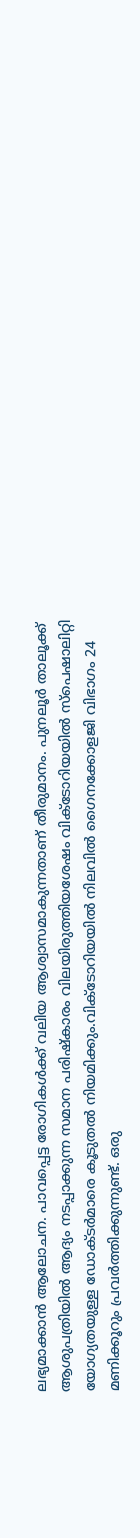ലഭ്യമാക്കാന്‍ ആലോചന. പാവപ്പെട്ട രോഗികള്‍ക്ക് വലിയ ആശ്വാസമാകുന്നതാണ് തീരുമാനം. പുനലൂര്‍ താലൂക്ക് ആശുപത്രിയില്‍ ആദ്യം നടപ്പാക്കുന്ന സമാന പരിഷ്‌കാരം വിലയിരുത്തിയശേഷം വിക്‌ടോറിയയില്‍ സ്‌പെഷാലിറ്റി യോഗ്യതയുള്ള ഡോക്‌ടര്‍മാരെ കൂടുതല്‍ നിയമിക്കും.വിക്‌ടോറിയയില്‍ നിലവില്‍ ഗൈനക്കോളജി വിഭാഗം 24 മണിക്കൂറും പ്രവര്‍ത്തിക്കുന്നുണ്ട്. ഒരു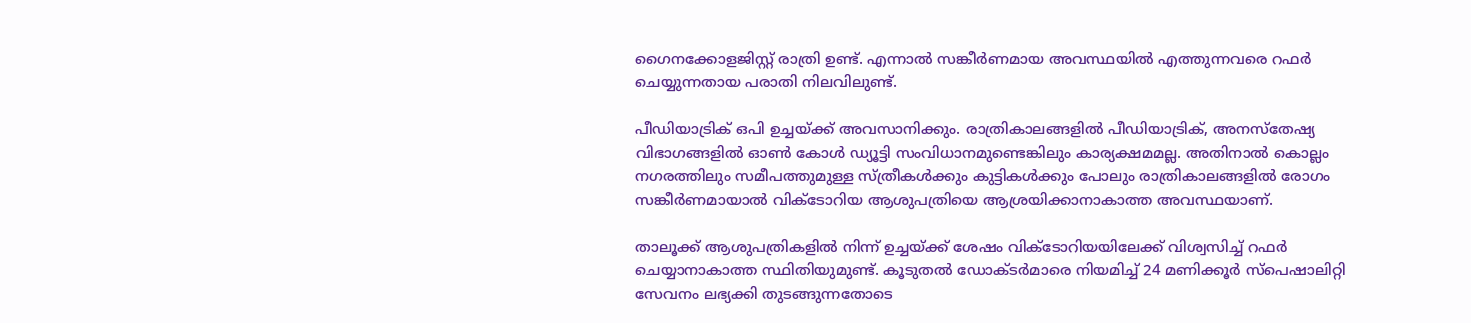ഗൈനക്കോളജിസ്റ്റ് രാത്രി ഉണ്ട്. എന്നാല്‍ സങ്കീര്‍ണമായ അവസ്ഥയില്‍ എത്തുന്നവരെ റഫര്‍ ചെയ്യുന്നതായ പരാതി നിലവിലുണ്ട്.

പീഡിയാട്രിക് ഒപി ഉച്ചയ്ക്ക് അവസാനിക്കും. രാത്രികാലങ്ങളില്‍ പീഡിയാട്രിക്, അനസ്‌തേഷ്യ വിഭാഗങ്ങളില്‍ ഓണ്‍ കോള്‍ ഡ്യൂട്ടി സംവിധാനമുണ്ടെങ്കിലും കാര്യക്ഷമമല്ല. അതിനാല്‍ കൊല്ലം നഗരത്തിലും സമീപത്തുമുള്ള സ്ത്രീകള്‍ക്കും കുട്ടികള്‍ക്കും പോലും രാത്രികാലങ്ങളില്‍ രോഗം സങ്കീര്‍ണമായാല്‍ വിക്‌ടോറിയ ആശുപത്രിയെ ആശ്രയിക്കാനാകാത്ത അവസ്ഥയാണ്.

താലൂക്ക് ആശുപത്രികളില്‍ നിന്ന് ഉച്ചയ്ക്ക് ശേഷം വിക്ടോറിയയിലേക്ക് വിശ്വസിച്ച് റഫര്‍ ചെയ്യാനാകാത്ത സ്ഥിതിയുമുണ്ട്. കൂടുതല്‍ ഡോക്‌ടര്‍മാരെ നിയമിച്ച് 24 മണിക്കൂര്‍ സ്‌പെഷാലിറ്റി സേവനം ലഭ്യക്കി തുടങ്ങുന്നതോടെ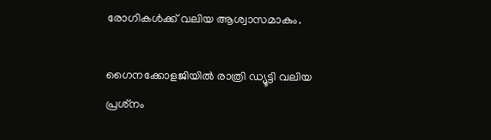രോഗികള്‍ക്ക് വലിയ ആശ്വാസമാകും.

ഗൈനക്കോളജിയില്‍ രാത്രി ഡ്യൂട്ടി വലിയ പ്രശ്‌നം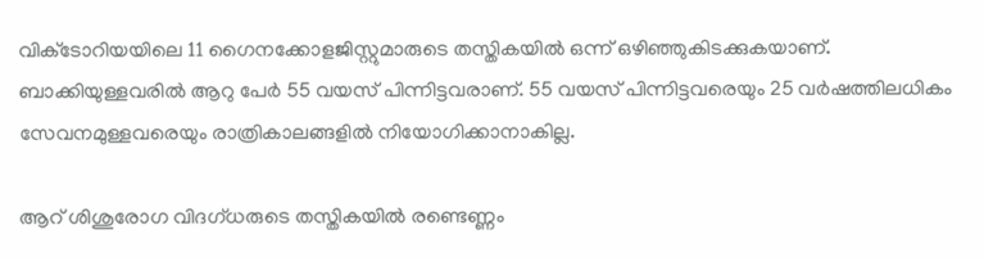വിക്‌ടോറിയയിലെ 11 ഗൈനക്കോളജിസ്റ്റുമാരുടെ തസ്തികയില്‍ ഒന്ന് ഒഴിഞ്ഞുകിടക്കുകയാണ്. ബാക്കിയുള്ളവരില്‍ ആറു പേര്‍ 55 വയസ് പിന്നിട്ടവരാണ്. 55 വയസ് പിന്നിട്ടവരെയും 25 വര്‍ഷത്തിലധികം സേവനമുള്ളവരെയും രാത്രികാലങ്ങളില്‍ നിയോഗിക്കാനാകില്ല.

ആറ് ശിശുരോഗ വിദഗ്ധരുടെ തസ്തികയില്‍ രണ്ടെണ്ണം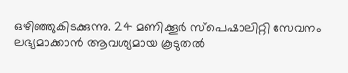ഒഴിഞ്ഞുകിടക്കുന്നു. 24 മണിക്കൂര്‍ സ്‌പെഷാലിറ്റി സേവനം ലഭ്യമാക്കാന്‍ ആവശ്യമായ കൂടുതല്‍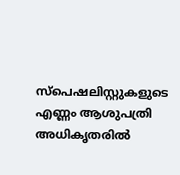സ്‌പെഷലിസ്റ്റുകളുടെ എണ്ണം ആശുപത്രി അധികൃതരില്‍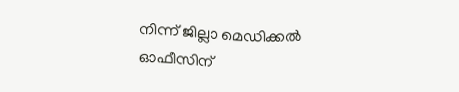നിന്ന് ജില്ലാ മെഡിക്കല്‍ ഓഫീസിന്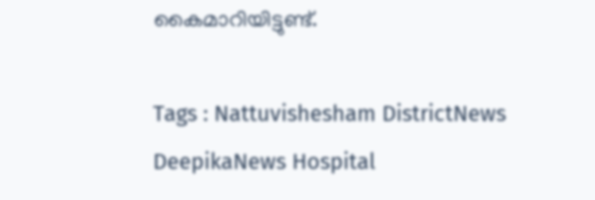കൈമാറിയിട്ടുണ്ട്.

Tags : Nattuvishesham DistrictNews DeepikaNews Hospital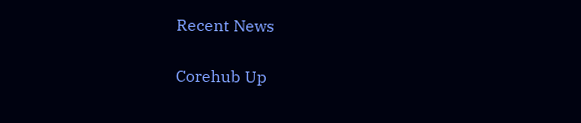Recent News

Corehub Up